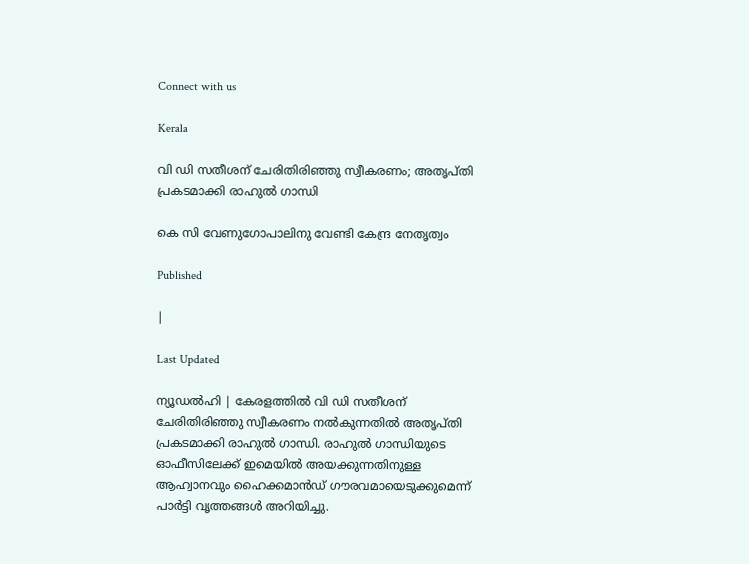Connect with us

Kerala

വി ഡി സതീശന് ചേരിതിരിഞ്ഞു സ്വീകരണം; അതൃപ്തി പ്രകടമാക്കി രാഹുല്‍ ഗാന്ധി

കെ സി വേണുഗോപാലിനു വേണ്ടി കേന്ദ്ര നേതൃത്വം

Published

|

Last Updated

ന്യൂഡല്‍ഹി | കേരളത്തില്‍ വി ഡി സതീശന് ചേരിതിരിഞ്ഞു സ്വീകരണം നല്‍കുന്നതില്‍ അതൃപ്തി പ്രകടമാക്കി രാഹുല്‍ ഗാന്ധി. രാഹുല്‍ ഗാന്ധിയുടെ ഓഫീസിലേക്ക് ഇമെയില്‍ അയക്കുന്നതിനുള്ള ആഹ്വാനവും ഹൈക്കമാന്‍ഡ് ഗൗരവമായെടുക്കുമെന്ന് പാര്‍ട്ടി വൃത്തങ്ങള്‍ അറിയിച്ചു.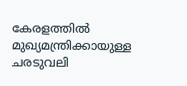കേരളത്തില്‍ മുഖ്യമന്ത്രിക്കായുള്ള ചരടുവലി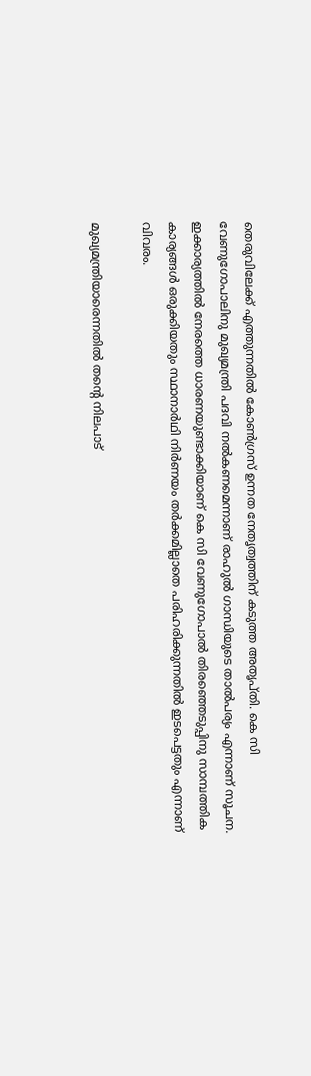തെരുവിലേക്ക് എത്തുന്നതില്‍ കോണ്‍ഗ്രസ് ഉന്നത നേതൃത്വത്തിന് കടുത്ത അതൃപ്തി. കെ സി വേണുഗോപാലിനു മുഖ്യമന്ത്രി പദവി നല്‍കണമെന്നാണ് രാഹുല്‍ ഗാന്ധിയുടെ താല്‍പര്യം എന്നാണ് സൂചന. ഇക്കാര്യത്തില്‍ നേരത്തെ ധാരണയുണ്ടാക്കിയാണ് കെ സി വേണുഗോപാല്‍ തിരഞ്ഞെടുപ്പിനു സാമ്പത്തിക കാര്യങ്ങള്‍ ഒരുക്കിയതും സ്ഥാനാര്‍ഥി നിര്‍ണയം തര്‍ക്കമില്ലാതെ പരിഹരിക്കുന്നതില്‍ ഇടപെട്ടതും എന്നാണ് വിവരം.

മുഖ്യമന്ത്രിയാരെന്നതില്‍ തന്റെ നിലപാട്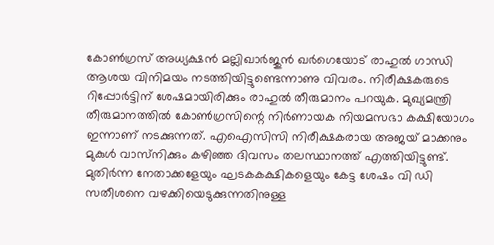കോണ്‍ഗ്രസ് അധ്യക്ഷന്‍ മല്ലിഖാര്‍ജുന്‍ ഖര്‍ഗെയോട് രാഹുല്‍ ഗാന്ധി ആശയ വിനിമയം നടത്തിയിട്ടുണ്ടെന്നാണു വിവരം. നിരീക്ഷകരുടെ റിപ്പോര്‍ട്ടിന് ശേഷമായിരിക്കും രാഹുല്‍ തീരുമാനം പറയുക. മുഖ്യമന്ത്രി തീരുമാനത്തില്‍ കോണ്‍ഗ്രസിന്റെ നിര്‍ണായക നിയമസഭാ കക്ഷിയോഗം ഇന്നാണ് നടക്കുന്നത്. എഐസിസി നിരീക്ഷകരായ അജയ് മാക്കനും മുകുള്‍ വാസ്‌നിക്കും കഴിഞ്ഞ ദിവസം തലസ്ഥാനത്ത് എത്തിയിട്ടുണ്ട്. മുതിര്‍ന്ന നേതാക്കളേയും ഘടകകക്ഷികളെയും കേട്ട ശേഷം വി ഡി സതീശനെ വഴക്കിയെടുക്കുന്നതിനുള്ള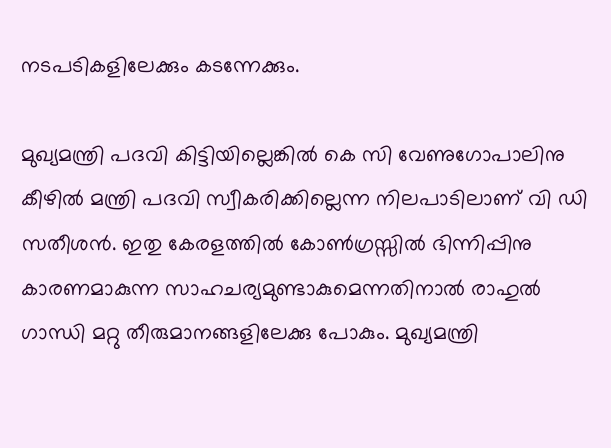നടപടികളിലേക്കും കടന്നേക്കും.

മുഖ്യമന്ത്രി പദവി കിട്ടിയില്ലെങ്കില്‍ കെ സി വേണുഗോപാലിനു കീഴില്‍ മന്ത്രി പദവി സ്വീകരിക്കില്ലെന്ന നിലപാടിലാണ് വി ഡി സതീശന്‍. ഇതു കേരളത്തില്‍ കോണ്‍ഗ്രസ്സില്‍ ഭിന്നിപ്പിനു കാരണമാകുന്ന സാഹചര്യമുണ്ടാകുമെന്നതിനാല്‍ രാഹുല്‍ ഗാന്ധി മറ്റു തീരുമാനങ്ങളിലേക്കു പോകും. മുഖ്യമന്ത്രി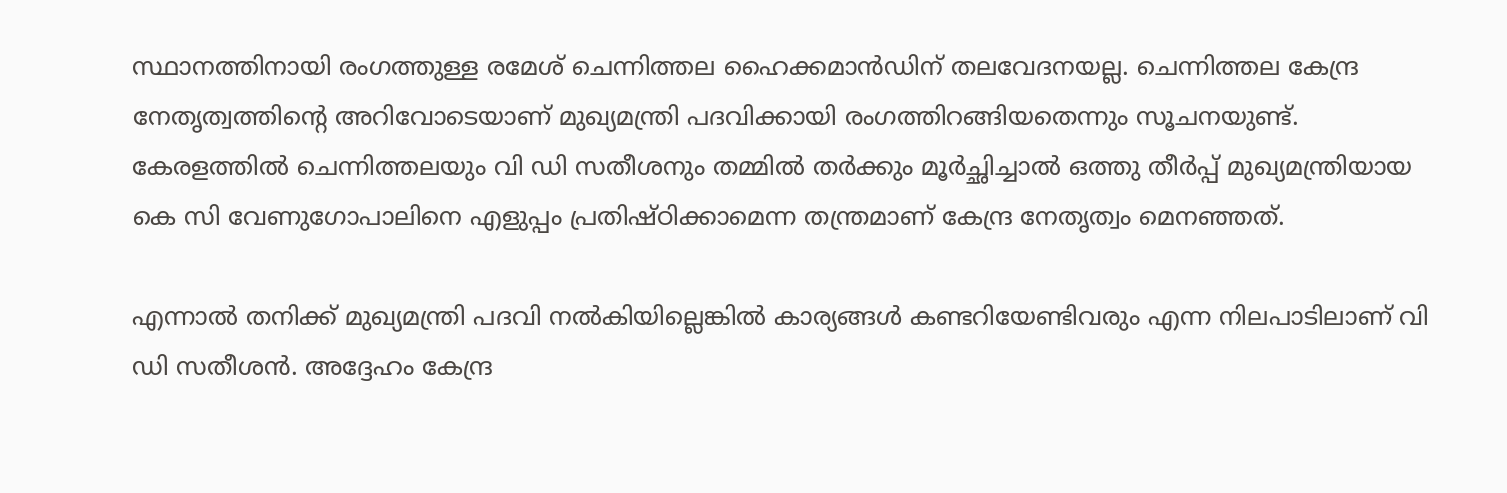സ്ഥാനത്തിനായി രംഗത്തുള്ള രമേശ് ചെന്നിത്തല ഹൈക്കമാന്‍ഡിന് തലവേദനയല്ല. ചെന്നിത്തല കേന്ദ്ര നേതൃത്വത്തിന്റെ അറിവോടെയാണ് മുഖ്യമന്ത്രി പദവിക്കായി രംഗത്തിറങ്ങിയതെന്നും സൂചനയുണ്ട്. കേരളത്തില്‍ ചെന്നിത്തലയും വി ഡി സതീശനും തമ്മില്‍ തര്‍ക്കും മൂര്‍ച്ഛിച്ചാല്‍ ഒത്തു തീര്‍പ്പ് മുഖ്യമന്ത്രിയായ കെ സി വേണുഗോപാലിനെ എളുപ്പം പ്രതിഷ്ഠിക്കാമെന്ന തന്ത്രമാണ് കേന്ദ്ര നേതൃത്വം മെനഞ്ഞത്.

എന്നാല്‍ തനിക്ക് മുഖ്യമന്ത്രി പദവി നല്‍കിയില്ലെങ്കില്‍ കാര്യങ്ങള്‍ കണ്ടറിയേണ്ടിവരും എന്ന നിലപാടിലാണ് വി ഡി സതീശന്‍. അദ്ദേഹം കേന്ദ്ര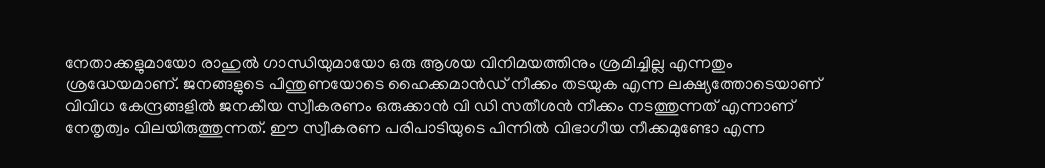നേതാക്കളുമായോ രാഹുല്‍ ഗാന്ധിയുമായോ ഒരു ആശയ വിനിമയത്തിനും ശ്രമിച്ചില്ല എന്നതും ശ്രദ്ധേയമാണ്. ജനങ്ങളുടെ പിന്തുണയോടെ ഹൈക്കമാന്‍ഡ് നീക്കം തടയുക എന്ന ലക്ഷ്യത്തോടെയാണ് വിവിധ കേന്ദ്രങ്ങളില്‍ ജനകീയ സ്വീകരണം ഒരുക്കാന്‍ വി ഡി സതീശന്‍ നീക്കം നടത്തുന്നത് എന്നാണ് നേതൃത്വം വിലയിരുത്തുന്നത്. ഈ സ്വീകരണ പരിപാടിയുടെ പിന്നില്‍ വിഭാഗീയ നീക്കമുണ്ടോ എന്ന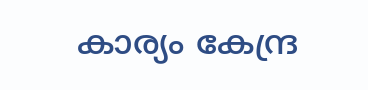കാര്യം കേന്ദ്ര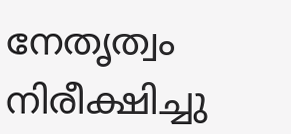നേതൃത്വം നിരീക്ഷിച്ചു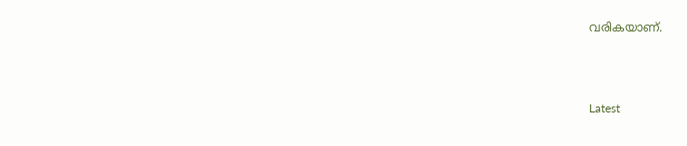വരികയാണ്.



Latest